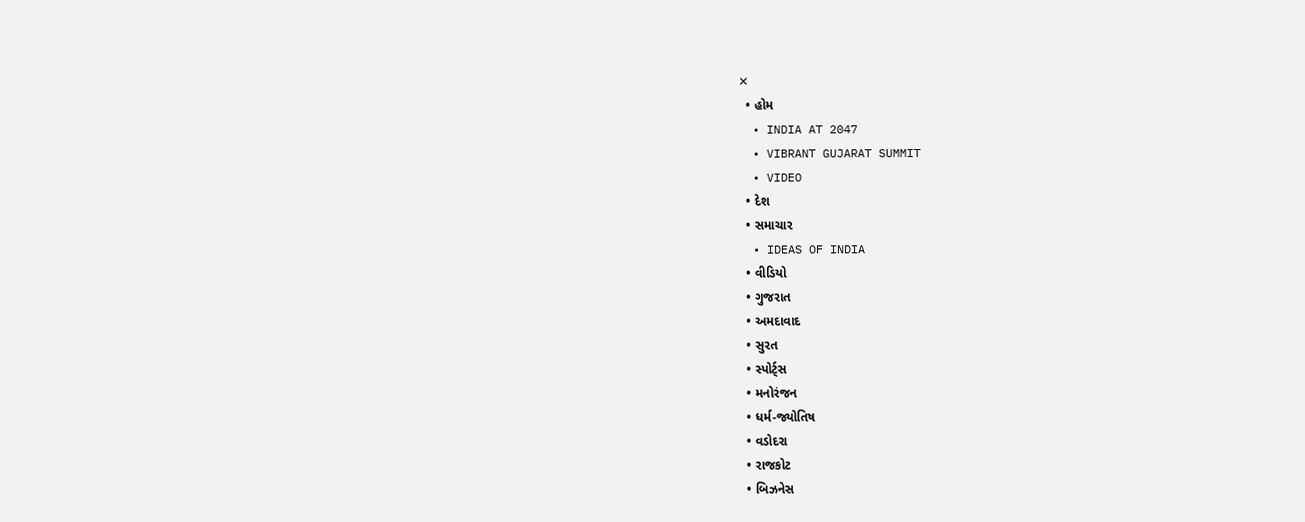✕
  • હોમ
  • INDIA AT 2047
  • VIBRANT GUJARAT SUMMIT
  • VIDEO
  • દેશ
  • સમાચાર
  • IDEAS OF INDIA
  • વીડિયો
  • ગુજરાત
  • અમદાવાદ
  • સુરત
  • સ્પોર્ટ્સ
  • મનોરંજન
  • ધર્મ-જ્યોતિષ
  • વડોદરા
  • રાજકોટ
  • બિઝનેસ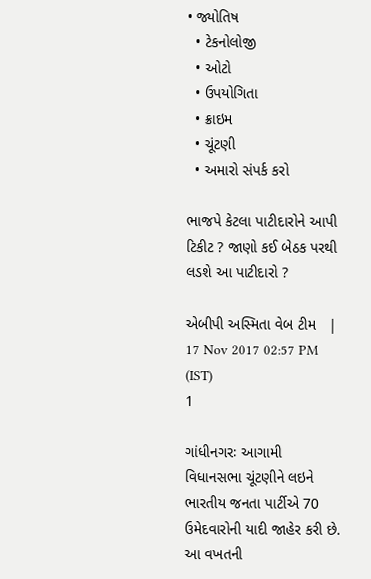• જ્યોતિષ
  • ટેકનોલોજી
  • ઓટો
  • ઉપયોગિતા
  • ક્રાઇમ
  • ચૂંટણી
  • અમારો સંપર્ક કરો

ભાજપે કેટલા પાટીદારોને આપી ટિકીટ ? જાણો કઈ બેઠક પરથી લડશે આ પાટીદારો ?

એબીપી અસ્મિતા વેબ ટીમ   |  17 Nov 2017 02:57 PM (IST)
1

ગાંધીનગરઃ આગામી વિધાનસભા ચૂંટણીને લઇને ભારતીય જનતા પાર્ટીએ 70 ઉમેદવારોની યાદી જાહેર કરી છે. આ વખતની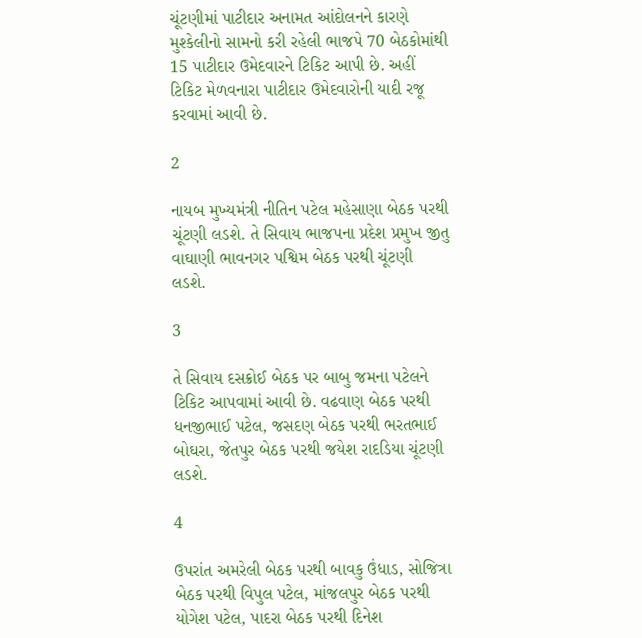ચૂંટણીમાં પાટીદાર અનામત આંદોલનને કારણે મુશ્કેલીનો સામનો કરી રહેલી ભાજપે 70 બેઠકોમાંથી 15 પાટીદાર ઉમેદવારને ટિકિટ આપી છે. અહીં ટિકિટ મેળવનારા પાટીદાર ઉમેદવારોની યાદી રજૂ કરવામાં આવી છે.

2

નાયબ મુખ્યમંત્રી નીતિન પટેલ મહેસાણા બેઠક પરથી ચૂંટણી લડશે. તે સિવાય ભાજપના પ્રદેશ પ્રમુખ જીતુ વાઘાણી ભાવનગર પશ્વિમ બેઠક પરથી ચૂંટણી લડશે.

3

તે સિવાય દસક્રોઈ બેઠક પર બાબુ જમના પટેલને ટિકિટ આપવામાં આવી છે. વઢવાણ બેઠક પરથી ધનજીભાઈ પટેલ, જસદણ બેઠક પરથી ભરતભાઈ બોઘરા, જેતપુર બેઠક પરથી જયેશ રાદડિયા ચૂંટણી લડશે.

4

ઉપરાંત અમરેલી બેઠક પરથી બાવકુ ઉંધાડ, સોજિત્રા બેઠક પરથી વિપુલ પટેલ, માંજલપુર બેઠક પરથી યોગેશ પટેલ, પાદરા બેઠક પરથી દિનેશ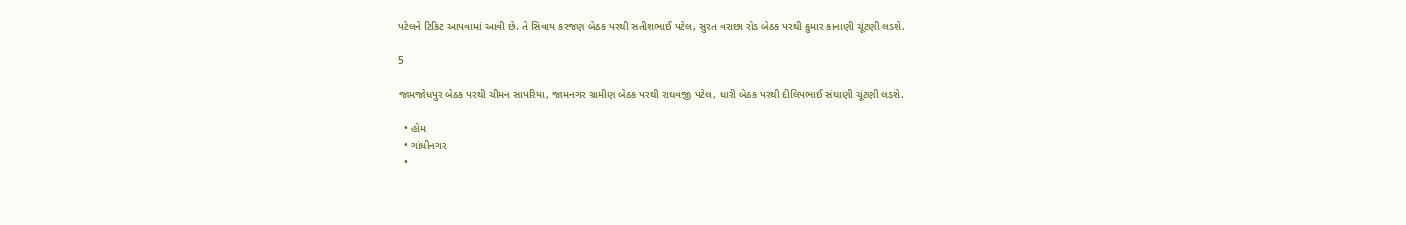પટેલને ટિકિટ આપવામાં આવી છે. તે સિવાય કરજણ બેઠક પરથી સતીશભાઈ પટેલ, સુરત વરાછા રોડ બેઠક પરથી કુમાર કાનાણી ચૂંટણી લડશે.

5

જામજોધપુર બેઠક પરથી ચીમન સાપરિયા, જામનગર ગ્રામીણ બેઠક પરથી રાઘવજી પટેલ, ધારી બેઠક પરથી દીલિપભાઈ સંઘાણી ચૂંટણી લડશે.

  • હોમ
  • ગાંધીનગર
  •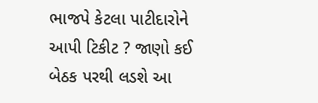ભાજપે કેટલા પાટીદારોને આપી ટિકીટ ? જાણો કઈ બેઠક પરથી લડશે આ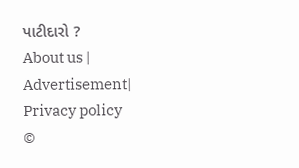પાટીદારો ?
About us | Advertisement| Privacy policy
©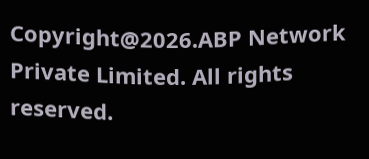Copyright@2026.ABP Network Private Limited. All rights reserved.